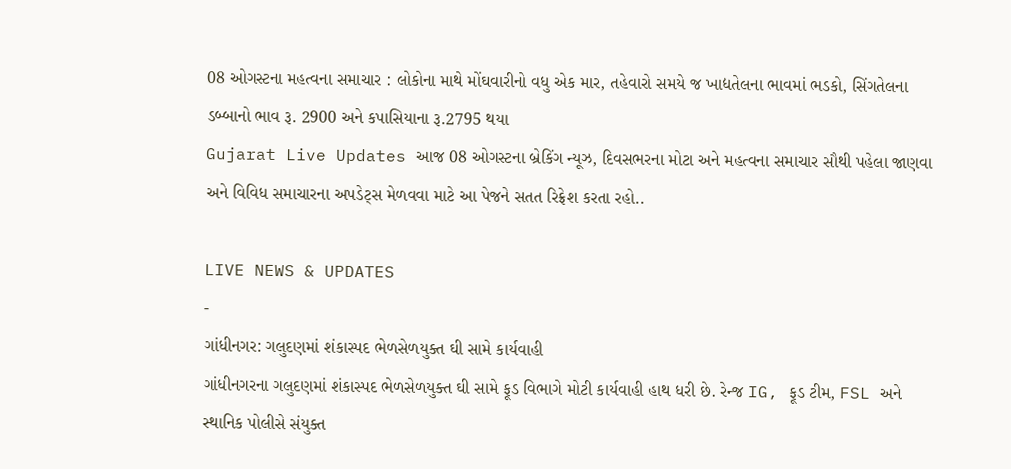08 ઓગસ્ટના મહત્વના સમાચાર : લોકોના માથે મોંઘવારીનો વધુ એક માર, તહેવારો સમયે જ ખાદ્યતેલના ભાવમાં ભડકો, સિંગતેલના ડબ્બાનો ભાવ રૂ. 2900 અને કપાસિયાના રૂ.2795 થયા
Gujarat Live Updates આજ 08 ઓગસ્ટના બ્રેકિંગ ન્યૂઝ, દિવસભરના મોટા અને મહત્વના સમાચાર સૌથી પહેલા જાણવા અને વિવિધ સમાચારના અપડેટ્સ મેળવવા માટે આ પેજને સતત રિફ્રેશ કરતા રહો..

LIVE NEWS & UPDATES
-
ગાંધીનગર: ગલુદણમાં શંકાસ્પદ ભેળસેળયુક્ત ઘી સામે કાર્યવાહી
ગાંધીનગરના ગલુદણમાં શંકાસ્પદ ભેળસેળયુક્ત ઘી સામે ફૂડ વિભાગે મોટી કાર્યવાહી હાથ ધરી છે. રેન્જ IG, ફૂડ ટીમ, FSL અને સ્થાનિક પોલીસે સંયુક્ત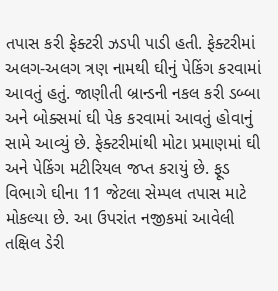તપાસ કરી ફેક્ટરી ઝડપી પાડી હતી. ફેક્ટરીમાં અલગ-અલગ ત્રણ નામથી ઘીનું પેકિંગ કરવામાં આવતું હતું. જાણીતી બ્રાન્ડની નકલ કરી ડબ્બા અને બોક્સમાં ઘી પેક કરવામાં આવતું હોવાનું સામે આવ્યું છે. ફેક્ટરીમાંથી મોટા પ્રમાણમાં ઘી અને પેકિંગ મટીરિયલ જપ્ત કરાયું છે. ફૂડ વિભાગે ઘીના 11 જેટલા સેમ્પલ તપાસ માટે મોકલ્યા છે. આ ઉપરાંત નજીકમાં આવેલી તક્ષિલ ડેરી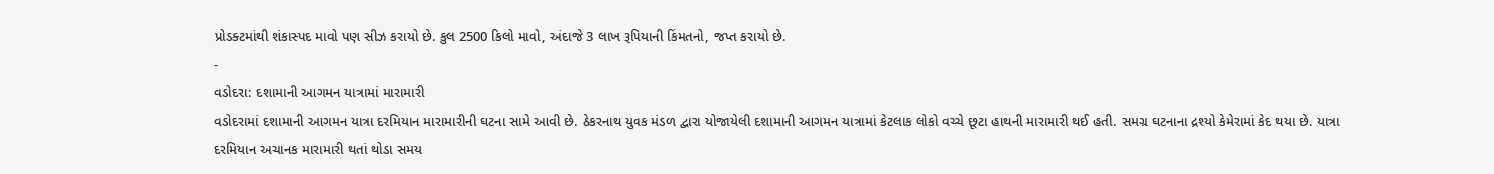પ્રોડક્ટમાંથી શંકાસ્પદ માવો પણ સીઝ કરાયો છે. કુલ 2500 કિલો માવો, અંદાજે 3 લાખ રૂપિયાની કિંમતનો, જપ્ત કરાયો છે.
-
વડોદરા: દશામાની આગમન યાત્રામાં મારામારી
વડોદરામાં દશામાની આગમન યાત્રા દરમિયાન મારામારીની ઘટના સામે આવી છે. ઠેકરનાથ યુવક મંડળ દ્વારા યોજાયેલી દશામાની આગમન યાત્રામાં કેટલાક લોકો વચ્ચે છૂટા હાથની મારામારી થઈ હતી. સમગ્ર ઘટનાના દ્રશ્યો કેમેરામાં કેદ થયા છે. યાત્રા દરમિયાન અચાનક મારામારી થતાં થોડા સમય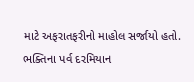માટે અફરાતફરીનો માહોલ સર્જાયો હતો. ભક્તિના પર્વ દરમિયાન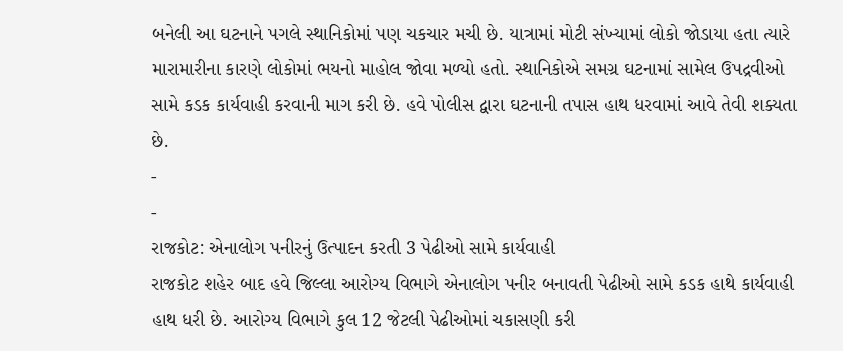બનેલી આ ઘટનાને પગલે સ્થાનિકોમાં પણ ચકચાર મચી છે. યાત્રામાં મોટી સંખ્યામાં લોકો જોડાયા હતા ત્યારે મારામારીના કારણે લોકોમાં ભયનો માહોલ જોવા મળ્યો હતો. સ્થાનિકોએ સમગ્ર ઘટનામાં સામેલ ઉપદ્રવીઓ સામે કડક કાર્યવાહી કરવાની માગ કરી છે. હવે પોલીસ દ્વારા ઘટનાની તપાસ હાથ ધરવામાં આવે તેવી શક્યતા છે.
-
-
રાજકોટ: એનાલોગ પનીરનું ઉત્પાદન કરતી 3 પેઢીઓ સામે કાર્યવાહી
રાજકોટ શહેર બાદ હવે જિલ્લા આરોગ્ય વિભાગે એનાલોગ પનીર બનાવતી પેઢીઓ સામે કડક હાથે કાર્યવાહી હાથ ધરી છે. આરોગ્ય વિભાગે કુલ 12 જેટલી પેઢીઓમાં ચકાસણી કરી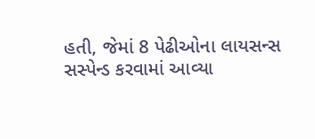હતી, જેમાં 8 પેઢીઓના લાયસન્સ સસ્પેન્ડ કરવામાં આવ્યા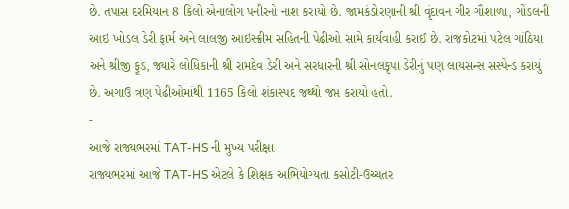છે. તપાસ દરમિયાન 8 કિલો એનાલોગ પનીરનો નાશ કરાયો છે. જામકંડોરણાની શ્રી વૃંદાવન ગીર ગૌશાળા, ગોંડલની આઇ ખોડલ ડેરી ફાર્મ અને લાલજી આઇસ્ક્રીમ સહિતની પેઢીઓ સામે કાર્યવાહી કરાઈ છે. રાજકોટમાં પટેલ ગાંઠિયા અને શ્રીજી ફૂડ, જ્યારે લોધિકાની શ્રી રામદેવ ડેરી અને સરધારની શ્રી સોનલકૃપા ડેરીનું પણ લાયસન્સ સસ્પેન્ડ કરાયું છે. અગાઉ ત્રણ પેઢીઓમાંથી 1165 કિલો શંકાસ્પદ જથ્થો જપ્ત કરાયો હતો.
-
આજે રાજ્યભરમાં TAT-HS ની મુખ્ય પરીક્ષા
રાજ્યભરમાં આજે TAT-HS એટલે કે શિક્ષક અભિયોગ્યતા કસોટી-ઉચ્ચતર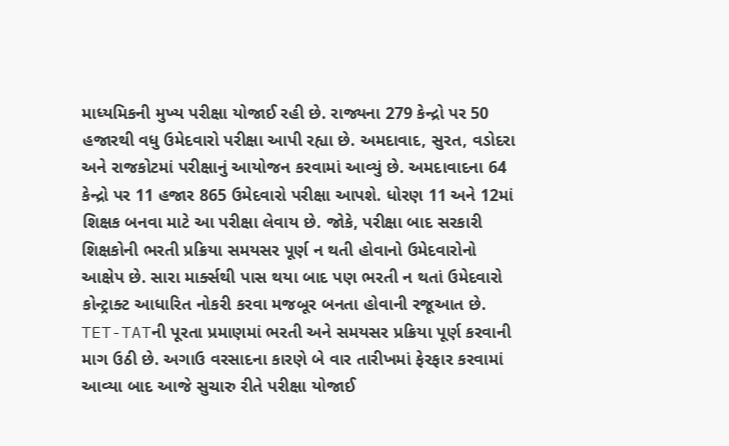માધ્યમિકની મુખ્ય પરીક્ષા યોજાઈ રહી છે. રાજ્યના 279 કેન્દ્રો પર 50 હજારથી વધુ ઉમેદવારો પરીક્ષા આપી રહ્યા છે. અમદાવાદ, સુરત, વડોદરા અને રાજકોટમાં પરીક્ષાનું આયોજન કરવામાં આવ્યું છે. અમદાવાદના 64 કેન્દ્રો પર 11 હજાર 865 ઉમેદવારો પરીક્ષા આપશે. ધોરણ 11 અને 12માં શિક્ષક બનવા માટે આ પરીક્ષા લેવાય છે. જોકે, પરીક્ષા બાદ સરકારી શિક્ષકોની ભરતી પ્રક્રિયા સમયસર પૂર્ણ ન થતી હોવાનો ઉમેદવારોનો આક્ષેપ છે. સારા માર્ક્સથી પાસ થયા બાદ પણ ભરતી ન થતાં ઉમેદવારો કોન્ટ્રાક્ટ આધારિત નોકરી કરવા મજબૂર બનતા હોવાની રજૂઆત છે. TET-TATની પૂરતા પ્રમાણમાં ભરતી અને સમયસર પ્રક્રિયા પૂર્ણ કરવાની માગ ઉઠી છે. અગાઉ વરસાદના કારણે બે વાર તારીખમાં ફેરફાર કરવામાં આવ્યા બાદ આજે સુચારુ રીતે પરીક્ષા યોજાઈ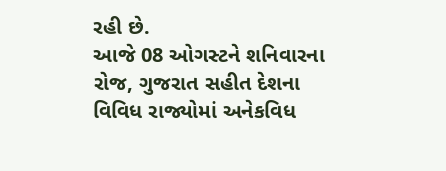રહી છે.
આજે 08 ઓગસ્ટને શનિવારના રોજ, ગુજરાત સહીત દેશના વિવિધ રાજ્યોમાં અનેકવિધ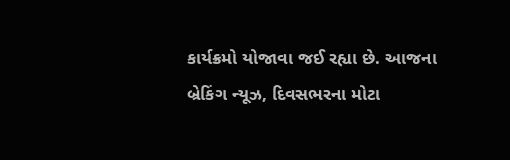કાર્યક્રમો યોજાવા જઈ રહ્યા છે. આજના બ્રેકિંગ ન્યૂઝ, દિવસભરના મોટા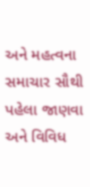અને મહત્વના સમાચાર સૌથી પહેલા જાણવા અને વિવિધ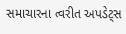સમાચારના ત્વરીત અપડેટ્સ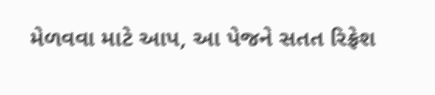મેળવવા માટે આપ, આ પેજને સતત રિફ્રેશ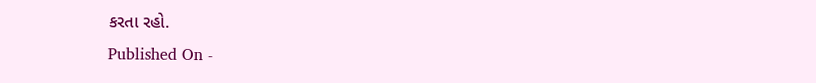કરતા રહો.
Published On -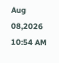Aug 08,2026 10:54 AM